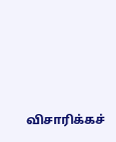விசாரிக்கச்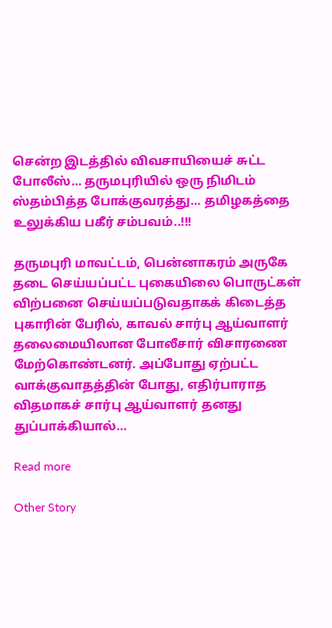சென்ற இடத்தில் விவசாயியைச் சுட்ட போலீஸ்… தருமபுரியில் ஒரு நிமிடம் ஸ்தம்பித்த போக்குவரத்து… தமிழகத்தை உலுக்கிய பகீர் சம்பவம்..!!!

தருமபுரி மாவட்டம், பென்னாகரம் அருகே தடை செய்யப்பட்ட புகையிலை பொருட்கள் விற்பனை செய்யப்படுவதாகக் கிடைத்த புகாரின் பேரில், காவல் சார்பு ஆய்வாளர் தலைமையிலான போலீசார் விசாரணை மேற்கொண்டனர். அப்போது ஏற்பட்ட வாக்குவாதத்தின் போது, எதிர்பாராத விதமாகச் சார்பு ஆய்வாளர் தனது துப்பாக்கியால்…

Read more

Other Story